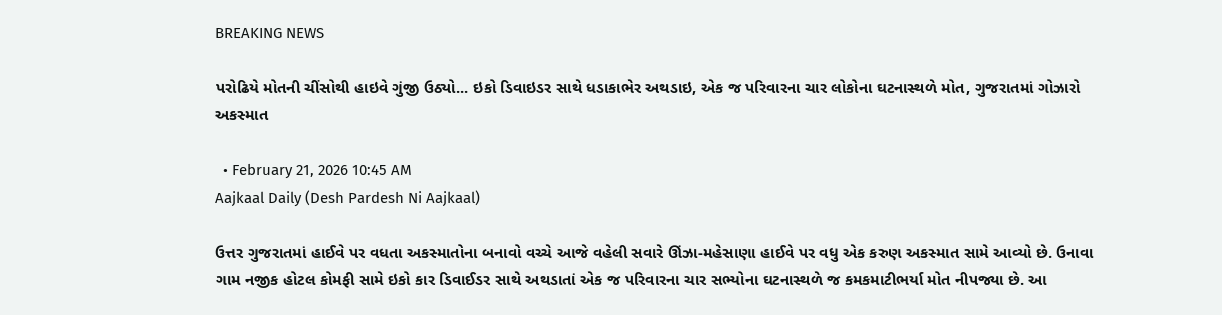BREAKING NEWS

પરોઢિયે મોતની ચીંસોથી હાઇવે ગુંજી ઉઠ્યો... ઇકો ડિવાઇડર સાથે ધડાકાભેર અથડાઇ, એક જ પરિવારના ચાર લોકોના ઘટનાસ્થળે મોત, ગુજરાતમાં ગોઝારો અકસ્માત

  • February 21, 2026 10:45 AM
Aajkaal Daily (Desh Pardesh Ni Aajkaal)

ઉત્તર ગુજરાતમાં હાઈવે પર વધતા અકસ્માતોના બનાવો વચ્ચે આજે વહેલી સવારે ઊંઝા-મહેસાણા હાઈવે પર વધુ એક કરુણ અકસ્માત સામે આવ્યો છે. ઉનાવા ગામ નજીક હોટલ કોમફી સામે ઇકો કાર ડિવાઈડર સાથે અથડાતાં એક જ પરિવારના ચાર સભ્યોના ઘટનાસ્થળે જ કમકમાટીભર્યા મોત નીપજ્યા છે. આ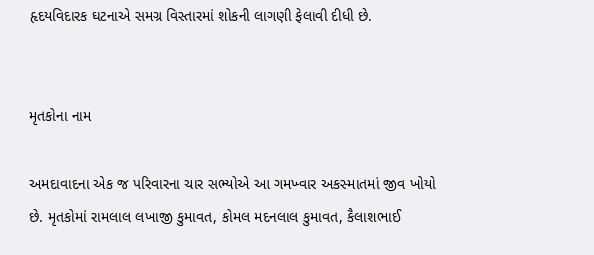હૃદયવિદારક ઘટનાએ સમગ્ર વિસ્તારમાં શોકની લાગણી ફેલાવી દીધી છે.


મૃતકોના નામ

અમદાવાદના એક જ પરિવારના ચાર સભ્યોએ આ ગમખ્વાર અકસ્માતમાં જીવ ખોયો છે. મૃતકોમાં રામલાલ લખાજી કુમાવત, કોમલ મદનલાલ કુમાવત, કૈલાશભાઈ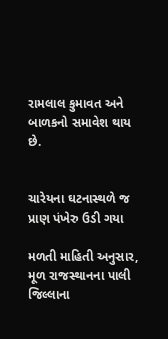રામલાલ કુમાવત અને
બાળકનો સમાવેશ થાય છે.


ચારેયના ઘટનાસ્થળે જ પ્રાણ પંખેરુ ઉડી ગયા

મળતી માહિતી અનુસાર, મૂળ રાજસ્થાનના પાલી જિલ્લાના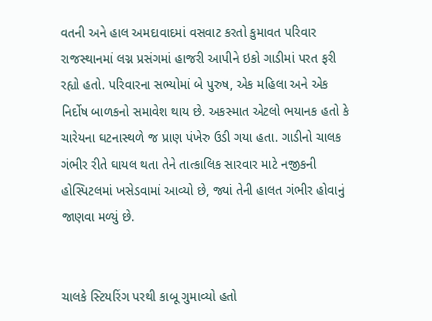વતની અને હાલ અમદાવાદમાં વસવાટ કરતો કુમાવત પરિવાર રાજસ્થાનમાં લગ્ન પ્રસંગમાં હાજરી આપીને ઇકો ગાડીમાં પરત ફરી રહ્યો હતો. પરિવારના સભ્યોમાં બે પુરુષ, એક મહિલા અને એક નિર્દોષ બાળકનો સમાવેશ થાય છે. અકસ્માત એટલો ભયાનક હતો કે ચારેયના ઘટનાસ્થળે જ પ્રાણ પંખેરુ ઉડી ગયા હતા. ગાડીનો ચાલક ગંભીર રીતે ઘાયલ થતા તેને તાત્કાલિક સારવાર માટે નજીકની હોસ્પિટલમાં ખસેડવામાં આવ્યો છે, જ્યાં તેની હાલત ગંભીર હોવાનું જાણવા મળ્યું છે.


ચાલકે સ્ટિયરિંગ પરથી કાબૂ ગુમાવ્યો હતો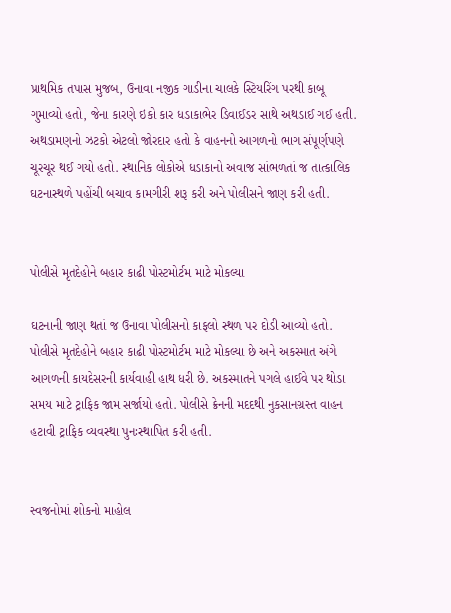પ્રાથમિક તપાસ મુજબ, ઉનાવા નજીક ગાડીના ચાલકે સ્ટિયરિંગ પરથી કાબૂ ગુમાવ્યો હતો, જેના કારણે ઇકો કાર ધડાકાભેર ડિવાઈડર સાથે અથડાઈ ગઈ હતી. અથડામણનો ઝટકો એટલો જોરદાર હતો કે વાહનનો આગળનો ભાગ સંપૂર્ણપણે ચૂરચૂર થઈ ગયો હતો. સ્થાનિક લોકોએ ધડાકાનો અવાજ સાંભળતાં જ તાત્કાલિક ઘટનાસ્થળે પહોંચી બચાવ કામગીરી શરૂ કરી અને પોલીસને જાણ કરી હતી.


પોલીસે મૃતદેહોને બહાર કાઢી પોસ્ટમોર્ટમ માટે મોકલ્યા

ઘટનાની જાણ થતાં જ ઉનાવા પોલીસનો કાફલો સ્થળ પર દોડી આવ્યો હતો. પોલીસે મૃતદેહોને બહાર કાઢી પોસ્ટમોર્ટમ માટે મોકલ્યા છે અને અકસ્માત અંગે આગળની કાયદેસરની કાર્યવાહી હાથ ધરી છે. અકસ્માતને પગલે હાઈવે પર થોડા સમય માટે ટ્રાફિક જામ સર્જાયો હતો. પોલીસે ક્રેનની મદદથી નુકસાનગ્રસ્ત વાહન હટાવી ટ્રાફિક વ્યવસ્થા પુનઃસ્થાપિત કરી હતી.


સ્વજનોમાં શોકનો માહોલ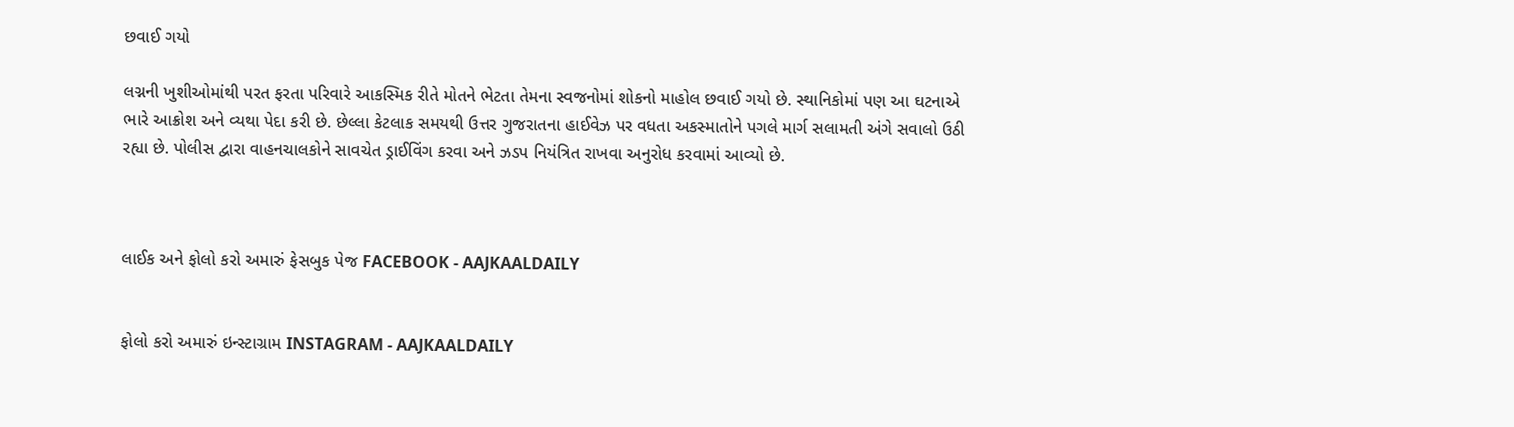છવાઈ ગયો

લગ્નની ખુશીઓમાંથી પરત ફરતા પરિવારે આકસ્મિક રીતે મોતને ભેટતા તેમના સ્વજનોમાં શોકનો માહોલ છવાઈ ગયો છે. સ્થાનિકોમાં પણ આ ઘટનાએ ભારે આક્રોશ અને વ્યથા પેદા કરી છે. છેલ્લા કેટલાક સમયથી ઉત્તર ગુજરાતના હાઈવેઝ પર વધતા અકસ્માતોને પગલે માર્ગ સલામતી અંગે સવાલો ઉઠી રહ્યા છે. પોલીસ દ્વારા વાહનચાલકોને સાવચેત ડ્રાઈવિંગ કરવા અને ઝડપ નિયંત્રિત રાખવા અનુરોધ કરવામાં આવ્યો છે.



લાઈક અને ફોલો કરો અમારું ફેસબુક પેજ FACEBOOK - AAJKAALDAILY


ફોલો કરો અમારું ઇન્સ્ટાગ્રામ INSTAGRAM - AAJKAALDAILY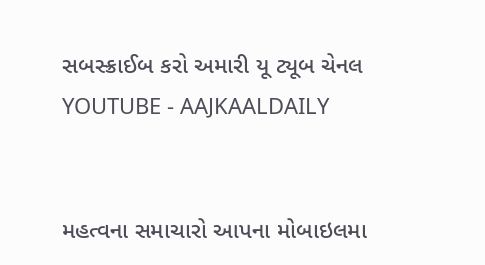સબસ્ક્રાઈબ કરો અમારી યૂ ટ્યૂબ ચેનલ YOUTUBE - AAJKAALDAILY


મહત્વના સમાચારો આપના મોબાઇલમા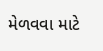મેળવવા માટે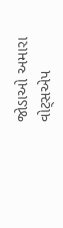જોડાઓ અમારા વોટ્સએપ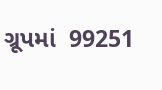ગ્રૂપમાં  99251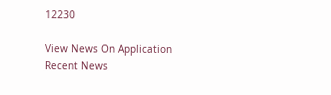12230

View News On Application
Recent News